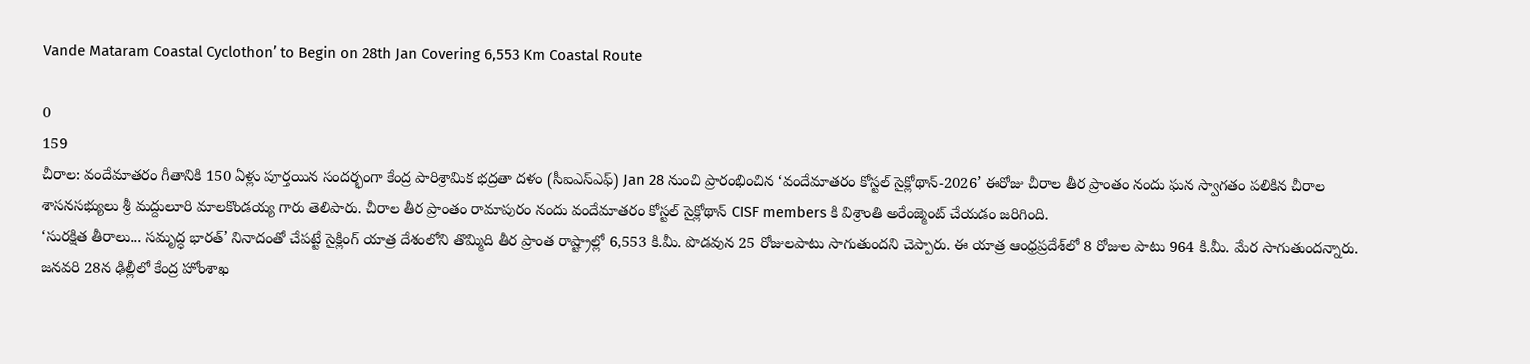Vande Mataram Coastal Cyclothon’ to Begin on 28th Jan Covering 6,553 Km Coastal Route

0
159
చీరాల: వందేమాతరం గీతానికి 150 ఏళ్లు పూర్తయిన సందర్భంగా కేంద్ర పారిశ్రామిక భద్రతా దళం (సీఐఎస్ఎఫ్‌) Jan 28 నుంచి ప్రారంభించిన ‘వందేమాతరం కోస్టల్‌ సైక్లోథాన్‌-2026’ ఈరోజు చీరాల తీర ప్రాంతం నందు ఘన స్వాగతం పలికిన చీరాల శాసనసభ్యులు శ్రీ మద్దులూరి మాలకొండయ్య గారు తెలిపారు. చీరాల తీర ప్రాంతం రామాపురం నందు వందేమాతరం కోస్టల్‌ సైక్లోథాన్‌ CISF members కి విశ్రాంతి అరేంజ్మెంట్ చేయడం జరిగింది.
‘సురక్షిత తీరాలు... సమృద్ధ భారత్‌’ నినాదంతో చేపట్టే సైక్లింగ్‌ యాత్ర దేశంలోని తొమ్మిది తీర ప్రాంత రాష్ట్రాల్లో 6,553 కి.మీ. పొడవున 25 రోజులపాటు సాగుతుందని చెప్పారు. ఈ యాత్ర ఆంధ్రప్రదేశ్‌లో 8 రోజుల పాటు 964 కి.మీ. మేర సాగుతుందన్నారు.
జనవరి 28న ఢిల్లీలో కేంద్ర హోంశాఖ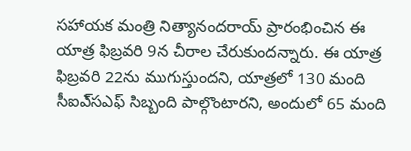సహాయక మంత్రి నిత్యానందరాయ్‌ ప్రారంభించిన ఈ యాత్ర ఫిబ్రవరి 9న చీరాల చేరుకుందన్నారు. ఈ యాత్ర ఫిబ్రవరి 22ను ముగుస్తుందని, యాత్రలో 130 మంది సీఐఎ్‌సఎఫ్‌ సిబ్బంది పాల్గొంటారని, అందులో 65 మంది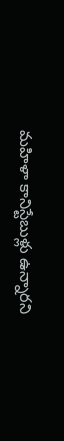మహిళా కానిస్టేబుళ్లు ఉన్నారని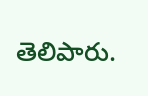తెలిపారు.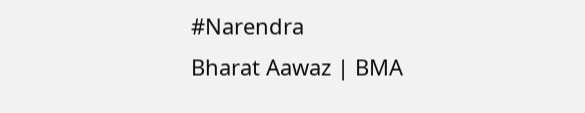#Narendra
Bharat Aawaz | BMA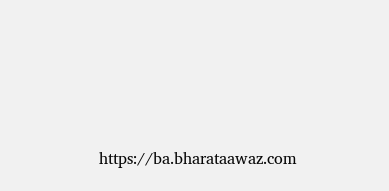https://ba.bharataawaz.com